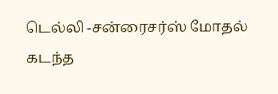டெல்லி -சன்ரைசர்ஸ் மோதல்
கடந்த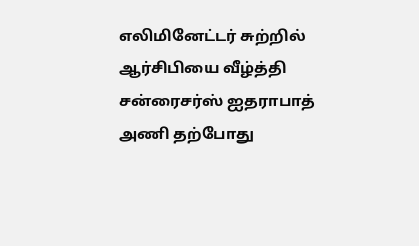எலிமினேட்டர் சுற்றில் ஆர்சிபியை வீழ்த்தி சன்ரைசர்ஸ் ஐதராபாத் அணி தற்போது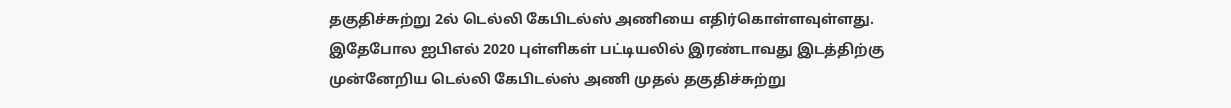தகுதிச்சுற்று 2ல் டெல்லி கேபிடல்ஸ் அணியை எதிர்கொள்ளவுள்ளது. இதேபோல ஐபிஎல் 2020 புள்ளிகள் பட்டியலில் இரண்டாவது இடத்திற்கு முன்னேறிய டெல்லி கேபிடல்ஸ் அணி முதல் தகுதிச்சுற்று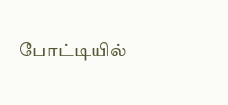போட்டியில்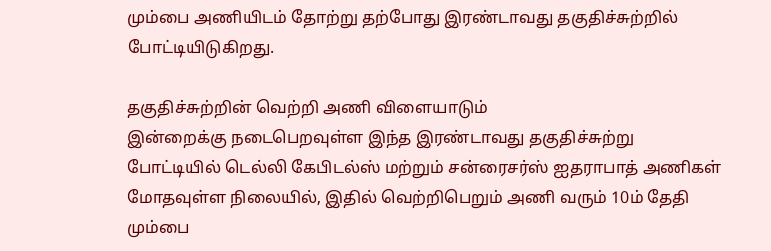மும்பை அணியிடம் தோற்று தற்போது இரண்டாவது தகுதிச்சுற்றில் போட்டியிடுகிறது.

தகுதிச்சுற்றின் வெற்றி அணி விளையாடும்
இன்றைக்கு நடைபெறவுள்ள இந்த இரண்டாவது தகுதிச்சுற்று போட்டியில் டெல்லி கேபிடல்ஸ் மற்றும் சன்ரைசர்ஸ் ஐதராபாத் அணிகள் மோதவுள்ள நிலையில், இதில் வெற்றிபெறும் அணி வரும் 10ம் தேதி மும்பை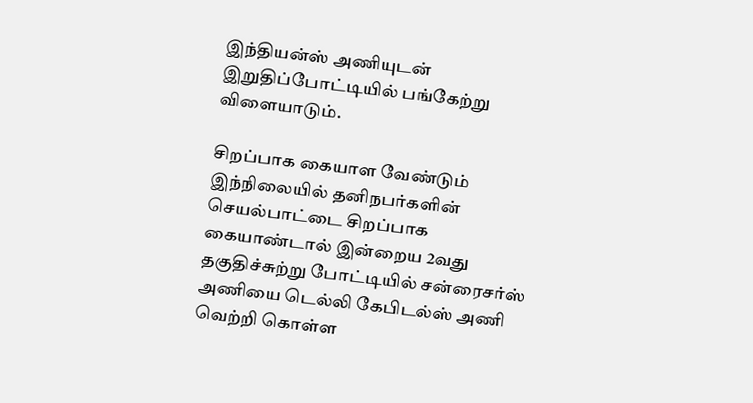இந்தியன்ஸ் அணியுடன் இறுதிப்போட்டியில் பங்கேற்று விளையாடும்.

சிறப்பாக கையாள வேண்டும்
இந்நிலையில் தனிநபர்களின் செயல்பாட்டை சிறப்பாக கையாண்டால் இன்றைய 2வது தகுதிச்சுற்று போட்டியில் சன்ரைசர்ஸ் அணியை டெல்லி கேபிடல்ஸ் அணி வெற்றி கொள்ள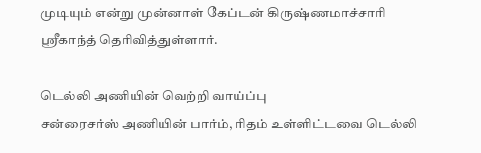முடியும் என்று முன்னாள் கேப்டன் கிருஷ்ணமாச்சாரி ஸ்ரீகாந்த் தெரிவித்துள்ளார்.

டெல்லி அணியின் வெற்றி வாய்ப்பு
சன்ரைசர்ஸ் அணியின் பார்ம், ரிதம் உள்ளிட்டவை டெல்லி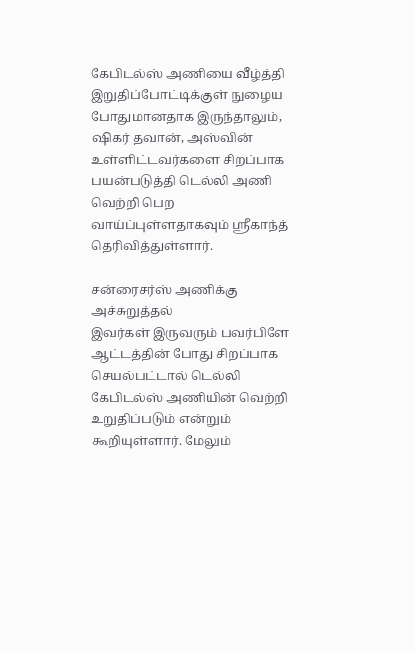கேபிடல்ஸ் அணியை வீழ்த்தி இறுதிப்போட்டிக்குள் நுழைய போதுமானதாக இருந்தாலும், ஷிகர் தவான், அஸ்வின் உள்ளிட்டவர்களை சிறப்பாக பயன்படுத்தி டெல்லி அணி வெற்றி பெற வாய்ப்புள்ளதாகவும் ஸ்ரீகாந்த் தெரிவித்துள்ளார்.

சன்ரைசர்ஸ் அணிக்கு அச்சுறுத்தல்
இவர்கள் இருவரும் பவர்பிளே ஆட்டத்தின் போது சிறப்பாக செயல்பட்டால் டெல்லி கேபிடல்ஸ் அணியின் வெற்றி உறுதிப்படும் என்றும் கூறியுள்ளார். மேலும்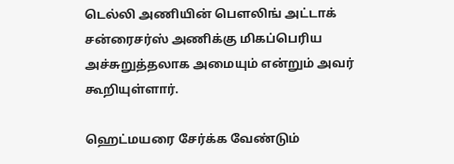டெல்லி அணியின் பௌலிங் அட்டாக் சன்ரைசர்ஸ் அணிக்கு மிகப்பெரிய அச்சுறுத்தலாக அமையும் என்றும் அவர் கூறியுள்ளார்.

ஹெட்மயரை சேர்க்க வேண்டும்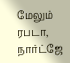மேலும் ரபடா, நார்ட்ஜே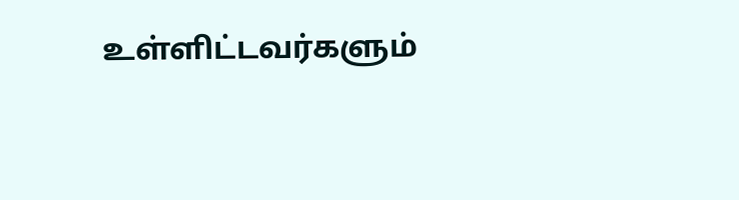உள்ளிட்டவர்களும்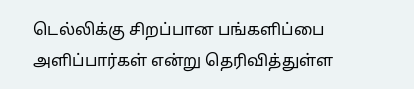டெல்லிக்கு சிறப்பான பங்களிப்பை அளிப்பார்கள் என்று தெரிவித்துள்ள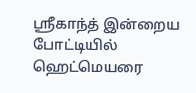ஸ்ரீகாந்த் இன்றைய போட்டியில் ஹெட்மெயரை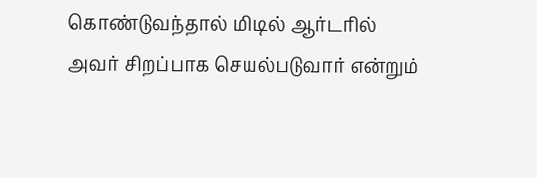கொண்டுவந்தால் மிடில் ஆர்டரில் அவர் சிறப்பாக செயல்படுவார் என்றும்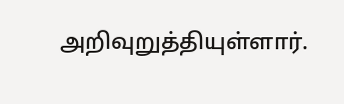அறிவுறுத்தியுள்ளார்.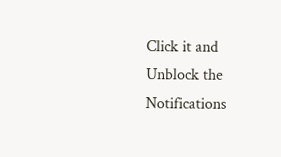Click it and Unblock the Notifications